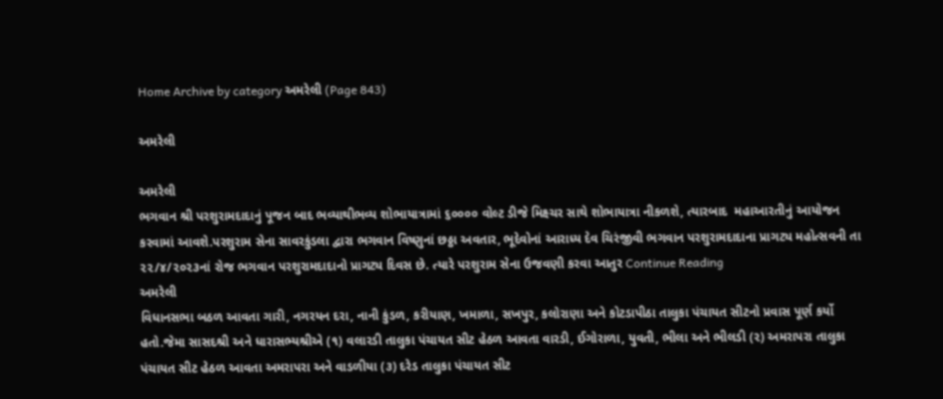Home Archive by category અમરેલી (Page 843)

અમરેલી

અમરેલી
ભગવાન શ્રી પરશુરામદાદાનું પૂજન બાદ ભવ્યાથીભવ્ય શોભાયાત્રામાં ૬૦૦૦૦ વોલ્ટ ડીજે મિક્ષ્ચર સાથે શોભાયાત્રા નીકળશે, ત્યારબાદ  મહાઆરતીનું આયોજન કરવામાં આવશે.પરશુરામ સેના સાવરકુંડલા દ્વારા ભગવાન વિષ્ણુનાં છઠ્ઠા અવતાર, ભૂદેવોનાં આરાધ્ય દેવ ચિરંજીવી ભગવાન પરશુરામદાદાના પ્રાગટ્ય મહોત્સવની તા ૨૨/૪/૨૦૨૩નાં રોજ ભગવાન પરશુરામદાદાનો પ્રાગટ્ય દિવસ છે. ત્યારે પરશુરામ સેના ઉજવણી કરવા આતુર Continue Reading
અમરેલી
વિધાનસભા બઠળ આવતા ગારી, નગરયન દરા, નાની કુંડળ, કરીયાણ, ખમાળા, સખપુર, કલોરાણા અને કોટડાપીઠા તાલુકા પંચાયત સીટનો પ્રવાસ પૂર્ણ કર્યો હતો.જેમા સાસદશ્રી અને ધારાસભ્યશ્રીએ (૧) વલારડી તાલુકા પંચાયત સીટ હેઠળ આવતા વારડી, ઈગોરાળા, યુવતી, ભીલા અને ભીલડી (૨) અમરાપરા તાલુકા પંચાયત સીટ હેઠળ આવતા અમરાપરા અને વાડળીયા (૩) દરેડ તાલુકા પંચાયત સીટ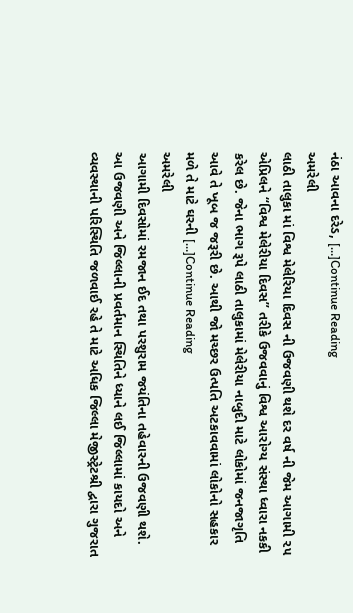નંઠા આવના દરેડ, […]Continue Reading
અમરેલી
લાઠી તાલુકા માં વિશ્વ મેલેરિયા દિવસ ની ઉજવણી થશે દર વર્ષ ની જેમ આગામી ૨૫ એપ્રિલને “વિશ્વ મેલેરીયા દિવસ” તરીકે ઉજવવાનું વિશ્વ આરોગ્ય સંસ્થા ધ્વારા નકકી કરેલ છે. જેના ભાગ રૂપે લાઠી તાલુકામાં મેલેરીયા નાબુદી માટે લોકોમાં જનજાગૃતિ આવે તે ખૂબ જ જરૂરી છે. આથી જો મચ્છર ઉત્પતિ અટકાવવામાં લોકોનો સહકાર મળે તે માટે ઘરની […]Continue Reading
અમરેલી
આગામી દિવસોમાં રમજાન ઈદ તથા પરશુરામ જયંતિના તહેવારની ઉજવણી થશે. આ ઉજવણી અને જિલ્લાની પ્રવર્તમાન સ્થિતિને ધ્યાને લઈ જિલ્લામાં કાયદો અને વ્યવસ્થાની પરિસ્થિતિ જળવાઈ રહે તે માટે અધિક જિલ્લા મેજીસ્ટ્રેટશ્રી દ્વારા ગુજરાત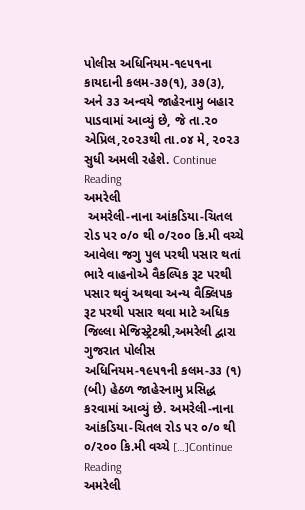પોલીસ અધિનિયમ-૧૯૫૧ના કાયદાની કલમ-૩૭(૧), ૩૭(૩), અને ૩૩ અન્વયે જાહેરનામુ બહાર પાડવામાં આવ્યું છે, જે તા.૨૦ એપ્રિલ,૨૦૨૩થી તા.૦૪ મે, ૨૦૨૩ સુધી અમલી રહેશે. Continue Reading
અમરેલી
 અમરેલી-નાના આંકડિયા-ચિતલ રોડ પર ૦/૦ થી ૦/૨૦૦ કિ.મી વચ્ચે આવેલા જગુ પુલ પરથી પસાર થતાં ભારે વાહનોએ વૈકલ્પિક રૂટ પરથી પસાર થવું અથવા અન્ય વૈક્લિપક રૂટ પરથી પસાર થવા માટે અધિક જિલ્લા મેજિસ્ટ્રેટશ્રી,અમરેલી દ્વારા ગુજરાત પોલીસ અધિનિયમ-૧૯૫૧ની કલમ-૩૩ (૧) (બી) હેઠળ જાહેરનામુ પ્રસિદ્ધ કરવામાં આવ્યું છે. અમરેલી-નાના આંકડિયા-ચિતલ રોડ પર ૦/૦ થી ૦/૨૦૦ કિ.મી વચ્ચે […]Continue Reading
અમરેલી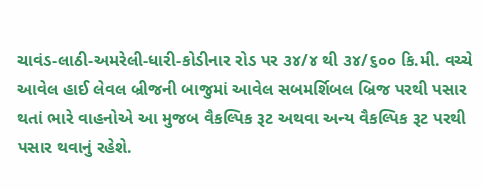ચાવંડ-લાઠી-અમરેલી-ધારી-કોડીનાર રોડ પર ૩૪/૪ થી ૩૪/૬૦૦ કિ.મી. વચ્ચે આવેલ હાઈ લેવલ બ્રીજની બાજુમાં આવેલ સબમર્શિબલ બ્રિજ પરથી પસાર થતાં ભારે વાહનોએ આ મુજબ વૈકલ્પિક રૂટ અથવા અન્ય વૈકલ્પિક રૂટ પરથી પસાર થવાનું રહેશે.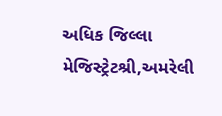અધિક જિલ્લા મેજિસ્ટ્રેટશ્રી,અમરેલી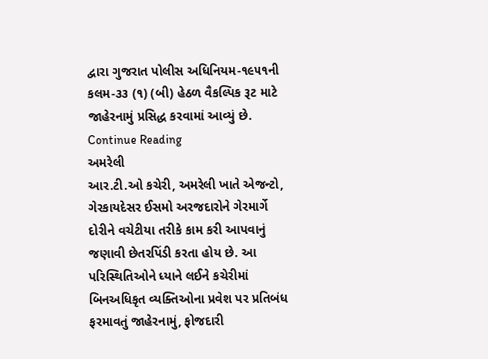દ્વારા ગુજરાત પોલીસ અધિનિયમ-૧૯૫૧ની કલમ-૩૩ (૧) (બી) હેઠળ વૈકલ્પિક રૂટ માટે જાહેરનામું પ્રસિદ્ધ કરવામાં આવ્યું છે. Continue Reading
અમરેલી
આર.ટી.ઓ કચેરી, અમરેલી ખાતે એજન્ટો, ગેરકાયદેસર ઈસમો અરજદારોને ગેરમાર્ગે દોરીને વચેટીયા તરીકે કામ કરી આપવાનું જણાવી છેતરપિંડી કરતા હોય છે. આ પરિસ્થિતિઓને ધ્યાને લઈને કચેરીમાં બિનઅધિકૃત વ્યક્તિઓના પ્રવેશ પર પ્રતિબંધ ફરમાવતું જાહેરનામું, ફોજદારી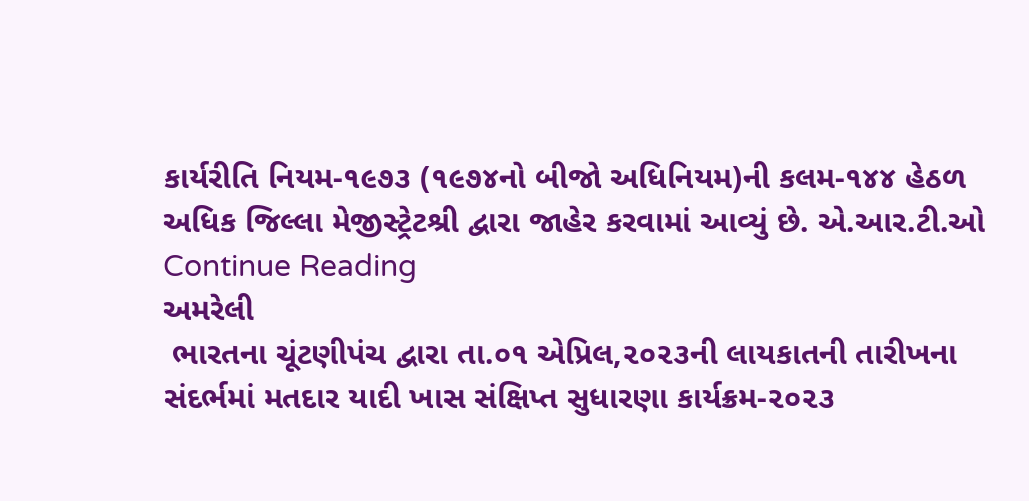કાર્યરીતિ નિયમ-૧૯૭૩ (૧૯૭૪નો બીજો અધિનિયમ)ની કલમ-૧૪૪ હેઠળ અધિક જિલ્લા મેજીસ્ટ્રેટશ્રી દ્વારા જાહેર કરવામાં આવ્યું છે. એ.આર.ટી.ઓ Continue Reading
અમરેલી
 ભારતના ચૂંટણીપંચ દ્વારા તા.૦૧ એપ્રિલ,૨૦૨૩ની લાયકાતની તારીખના સંદર્ભમાં મતદાર યાદી ખાસ સંક્ષિપ્ત સુધારણા કાર્યક્રમ-૨૦૨૩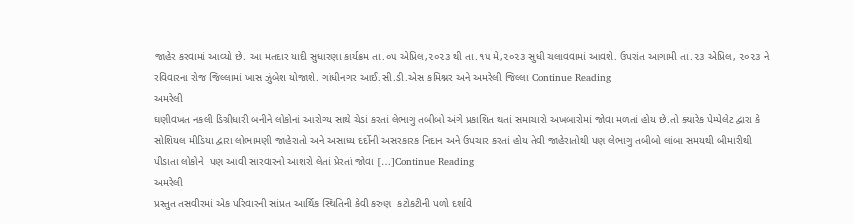જાહેર કરવામાં આવ્યો છે. આ મતદાર યાદી સુધારણા કાર્યક્રમ તા.૦૫ એપ્રિલ,૨૦૨૩ થી તા.૧૫ મે,૨૦૨૩ સુધી ચલાવવામાં આવશે. ઉપરાંત આગામી તા.૨૩ એપ્રિલ, ૨૦૨૩ ને રવિવારના રોજ જિલ્લામાં ખાસ ઝુંબેશ યોજાશે. ગાંધીનગર આઈ.સી.ડી.એસ કમિશ્નર અને અમરેલી જિલ્લા Continue Reading
અમરેલી
ઘણીવખત નકલી ડિગ્રીધારી બનીને લોકોનાં આરોગ્ય સાથે ચેડાં કરતાં લેભાગુ તબીબો અંગે પ્રકાશિત થતાં સમાચારો અખબારોમાં જોવા મળતાં હોય છે.તો ક્યારેક પેમ્પેલેટ દ્વારા કે સોશિયલ મીડિયા દ્વારા લોભામણી જાહેરાતો અને અસાધ્ય દર્દોની અસરકારક નિદાન અને ઉપચાર કરતાં હોય તેવી જાહેરાતોથી પણ લેભાગુ તબીબો લાંબા સમયથી બીમારીથી પીડાતા લોકોને  પણ આવી સારવારનો આશરો લેતાં પ્રેરતાં જોવા […]Continue Reading
અમરેલી
પ્રસ્તુત તસવીરમાં એક પરિવારની સાંપ્રત આર્થિક સ્થિતિની કેવી કરુણ  કટોકટીની પળો દર્શાવે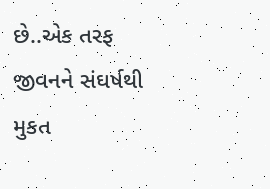છે..એક તરફ જીવનને સંઘર્ષથી મુકત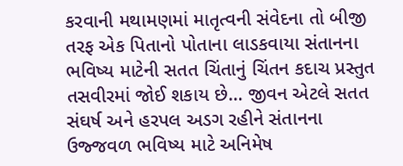કરવાની મથામણમાં માતૃત્વની સંવેદના તો બીજી તરફ એક પિતાનો પોતાના લાડકવાયા સંતાનના ભવિષ્ય માટેની સતત ચિંતાનું ચિંતન કદાચ પ્રસ્તુત તસવીરમાં જોઈ શકાય છે… જીવન એટલે સતત સંઘર્ષ અને હરપલ અડગ રહીને સંતાનના  ઉજ્જવળ ભવિષ્ય માટે અનિમેષ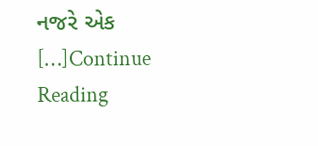નજરે એક […]Continue Reading